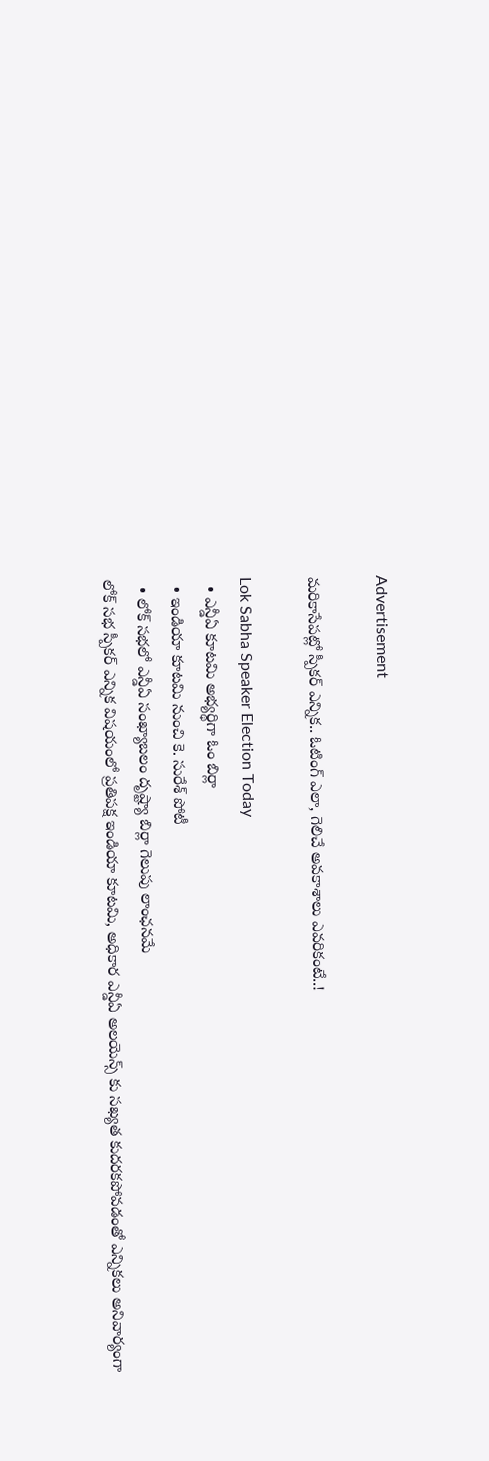Advertisement

మరికాసేపట్లో స్పీకర్ ఎన్నిక.. ఓటింగ్ ఎలా, గెలిచే అవకాశాలు ఎవరికంటే..!

Lok Sabha Speaker Election Today
  • ఎన్డీఏ కూటమి అభ్యర్థిగా ఓం బిర్లా
  • ఇండియా కూటమి నుంచి కె. సురేశ్ పోటీ
  • లోక్ సభలో ఎన్డీఏ సంఖ్యాబలం దృష్ట్యా బిర్లా గెలుపు లాంఛనమే
లోక్ సభ స్పీకర్ ఎన్నిక విషయంలో ప్రతిపక్ష ఇండియా కూటమి, అధికార ఎన్డీఏ అలయెన్స్ కు సఖ్యత కుదరకపోవడంతో ఎన్నికలు అనివార్యంగా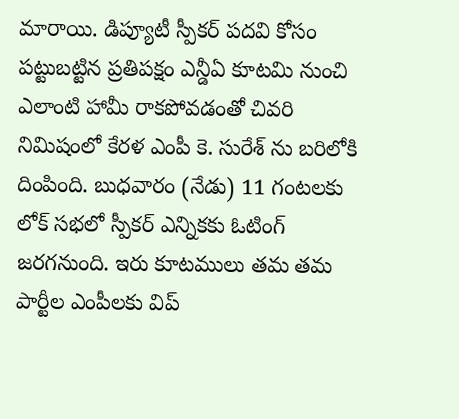మారాయి. డిప్యూటీ స్పీకర్ పదవి కోసం పట్టుబట్టిన ప్రతిపక్షం ఎన్డీఏ కూటమి నుంచి ఎలాంటి హామీ రాకపోవడంతో చివరి నిమిషంలో కేరళ ఎంపీ కె. సురేశ్ ను బరిలోకి దింపింది. బుధవారం (నేడు) 11 గంటలకు లోక్ సభలో స్పీకర్ ఎన్నికకు ఓటింగ్ జరగనుంది. ఇరు కూటములు తమ తమ పార్టీల ఎంపీలకు విప్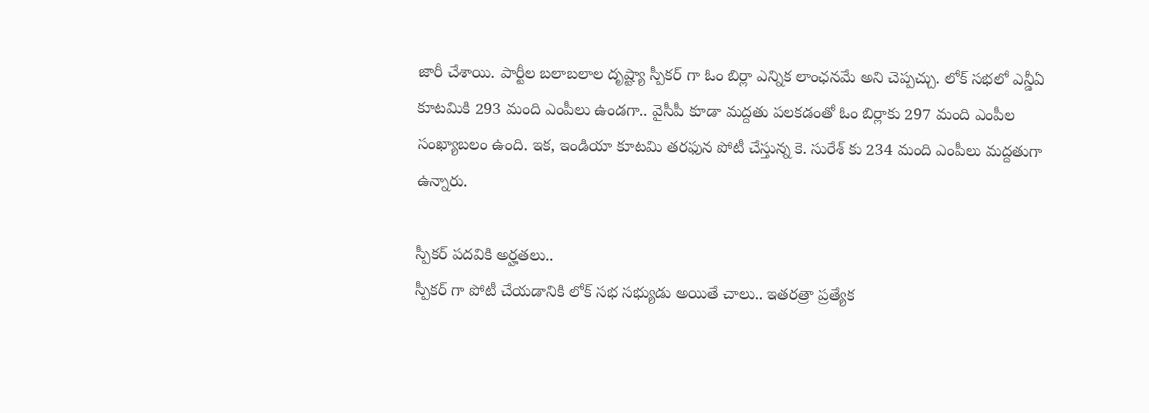జారీ చేశాయి. పార్టీల బలాబలాల దృష్ట్యా స్పీకర్ గా ఓం బిర్లా ఎన్నిక లాంఛనమే అని చెప్పచ్చు. లోక్ సభలో ఎన్డీఏ కూటమికి 293 మంది ఎంపీలు ఉండగా.. వైసీపీ కూడా మద్దతు పలకడంతో ఓం బిర్లాకు 297 మంది ఎంపీల సంఖ్యాబలం ఉంది. ఇక, ఇండియా కూటమి తరఫున పోటీ చేస్తున్న కె. సురేశ్ కు 234 మంది ఎంపీలు మద్దతుగా ఉన్నారు.

స్పీకర్ పదవికి అర్హతలు..
స్పీకర్ గా పోటీ చేయడానికి లోక్ సభ సభ్యుడు అయితే చాలు.. ఇతరత్రా ప్రత్యేక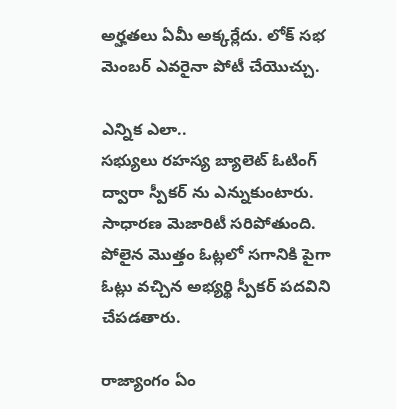అర్హతలు ఏమీ అక్కర్లేదు. లోక్ సభ మెంబర్ ఎవరైనా పోటీ చేయొచ్చు.

ఎన్నిక ఎలా..
సభ్యులు రహస్య బ్యాలెట్ ఓటింగ్ ద్వారా స్పీకర్ ను ఎన్నుకుంటారు. సాధారణ మెజారిటీ సరిపోతుంది. పోలైన మొత్తం ఓట్లలో సగానికి పైగా ఓట్లు వచ్చిన అభ్యర్థి స్పీకర్ పదవిని చేపడతారు.

రాజ్యాంగం ఏం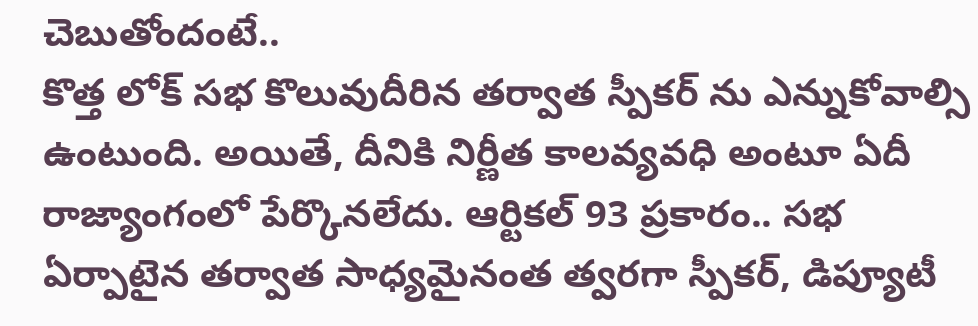చెబుతోందంటే..
కొత్త లోక్ సభ కొలువుదీరిన తర్వాత స్పీకర్ ను ఎన్నుకోవాల్సి ఉంటుంది. అయితే, దీనికి నిర్ణీత కాలవ్యవధి అంటూ ఏదీ రాజ్యాంగంలో పేర్కొనలేదు. ఆర్టికల్ 93 ప్రకారం.. సభ ఏర్పాటైన తర్వాత సాధ్యమైనంత త్వరగా స్పీకర్, డిప్యూటీ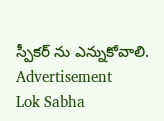స్పీకర్ ను ఎన్నుకోవాలి.
Advertisement
Lok Sabha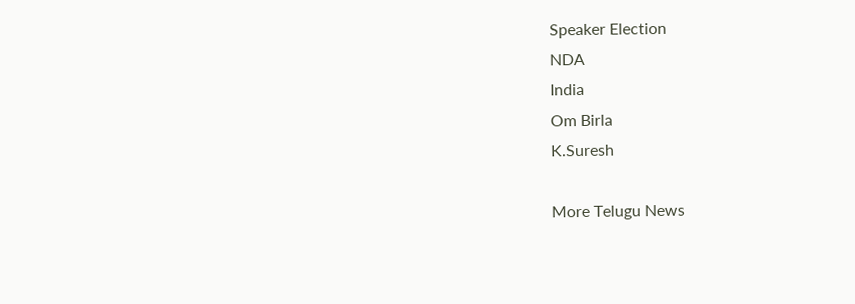Speaker Election
NDA
India
Om Birla
K.Suresh

More Telugu News